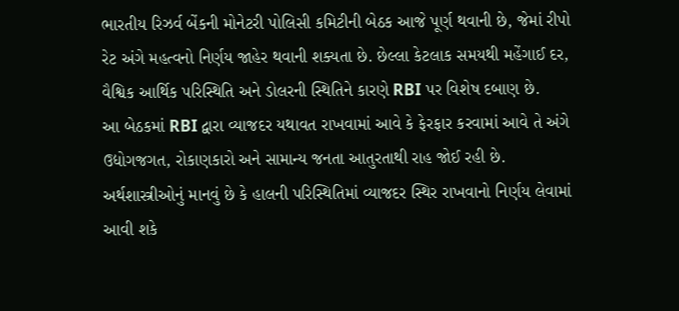ભારતીય રિઝર્વ બેંકની મોનેટરી પોલિસી કમિટીની બેઠક આજે પૂર્ણ થવાની છે, જેમાં રીપો રેટ અંગે મહત્વનો નિર્ણય જાહેર થવાની શક્યતા છે. છેલ્લા કેટલાક સમયથી મહેંગાઈ દર, વૈશ્વિક આર્થિક પરિસ્થિતિ અને ડોલરની સ્થિતિને કારણે RBI પર વિશેષ દબાણ છે.
આ બેઠકમાં RBI દ્વારા વ્યાજદર યથાવત રાખવામાં આવે કે ફેરફાર કરવામાં આવે તે અંગે ઉદ્યોગજગત, રોકાણકારો અને સામાન્ય જનતા આતુરતાથી રાહ જોઈ રહી છે. અર્થશાસ્ત્રીઓનું માનવું છે કે હાલની પરિસ્થિતિમાં વ્યાજદર સ્થિર રાખવાનો નિર્ણય લેવામાં આવી શકે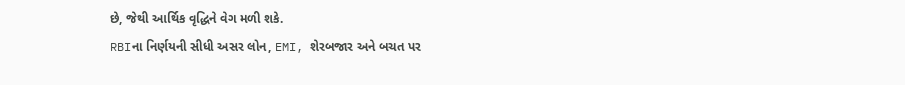છે, જેથી આર્થિક વૃદ્ધિને વેગ મળી શકે.
RBIના નિર્ણયની સીધી અસર લોન, EMI, શેરબજાર અને બચત પર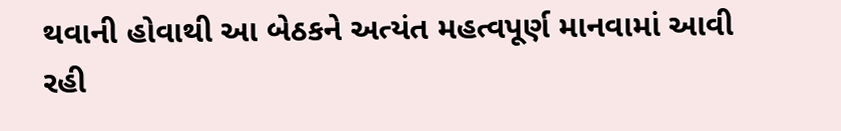થવાની હોવાથી આ બેઠકને અત્યંત મહત્વપૂર્ણ માનવામાં આવી રહી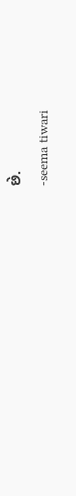છે.
-seema tiwari